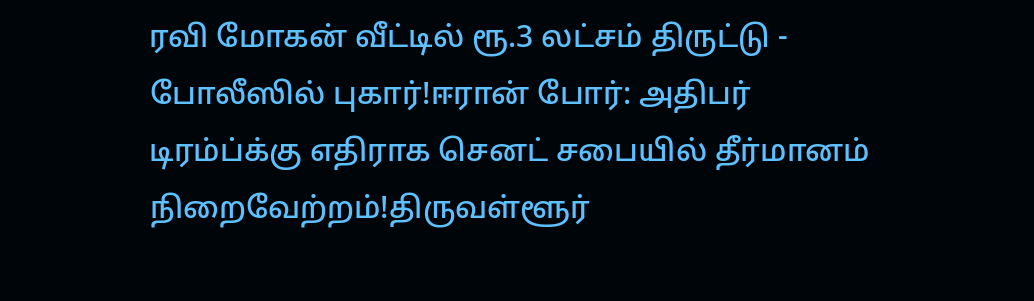ரவி மோகன் வீட்டில் ரூ.3 லட்சம் திருட்டு - போலீஸில் புகார்!ஈரான் போர்: அதிபர் டிரம்ப்க்கு எதிராக செனட் சபையில் தீர்மானம் நிறைவேற்றம்!திருவள்ளூர்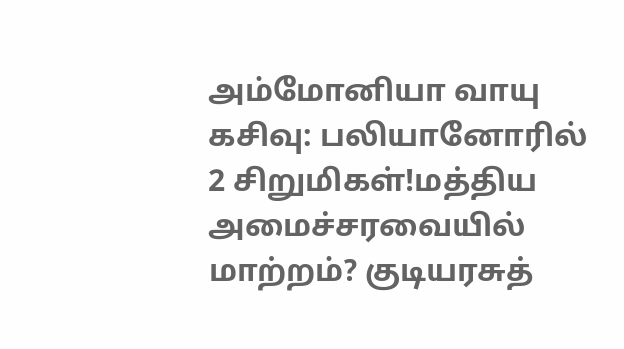அம்மோனியா வாயு கசிவு: பலியானோரில் 2 சிறுமிகள்!மத்திய அமைச்சரவையில் மாற்றம்? குடியரசுத்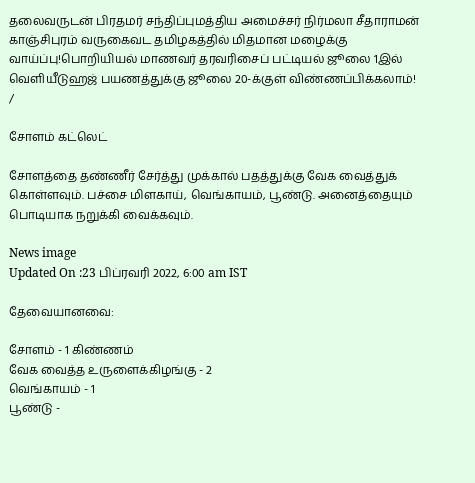தலைவருடன் பிரதமர் சந்திப்புமத்திய அமைச்சர் நிர்மலா சீதாராமன் காஞ்சிபுரம் வருகைவட தமிழகத்தில் மிதமான மழைக்கு வாய்ப்பு!பொறியியல் மாணவர் தரவரிசைப் பட்டியல் ஜூலை 1இல் வெளியீடுஹஜ் பயணத்துக்கு ஜூலை 20-க்குள் விண்ணப்பிக்கலாம்!
/

சோளம் கட்லெட்

சோளத்தை தண்ணீர் சேர்த்து முக்கால் பதத்துக்கு வேக வைத்துக் கொள்ளவும். பச்சை மிளகாய், வெங்காயம், பூண்டு. அனைத்தையும் பொடியாக நறுக்கி வைக்கவும்.

News image
Updated On :23 பிப்ரவரி 2022, 6:00 am IST

தேவையானவை:

சோளம் - 1 கிண்ணம்
வேக வைத்த உருளைக்கிழங்கு - 2
வெங்காயம் - 1
பூண்டு -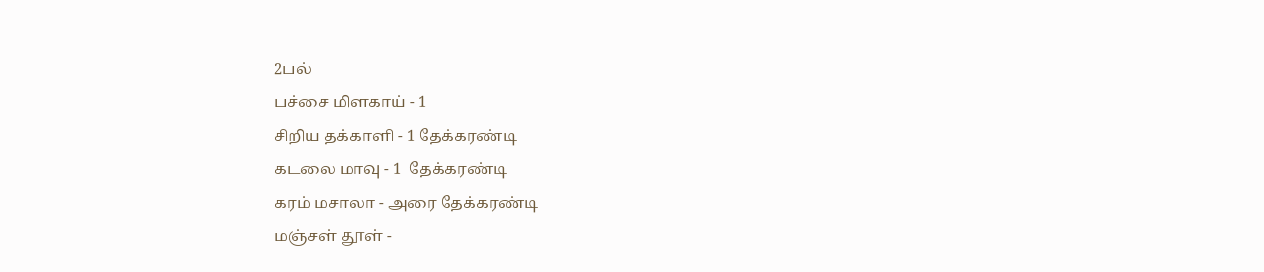2பல்
பச்சை மிளகாய் - 1
சிறிய தக்காளி - 1 தேக்கரண்டி
கடலை மாவு - 1  தேக்கரண்டி
கரம் மசாலா - அரை தேக்கரண்டி
மஞ்சள் தூள் -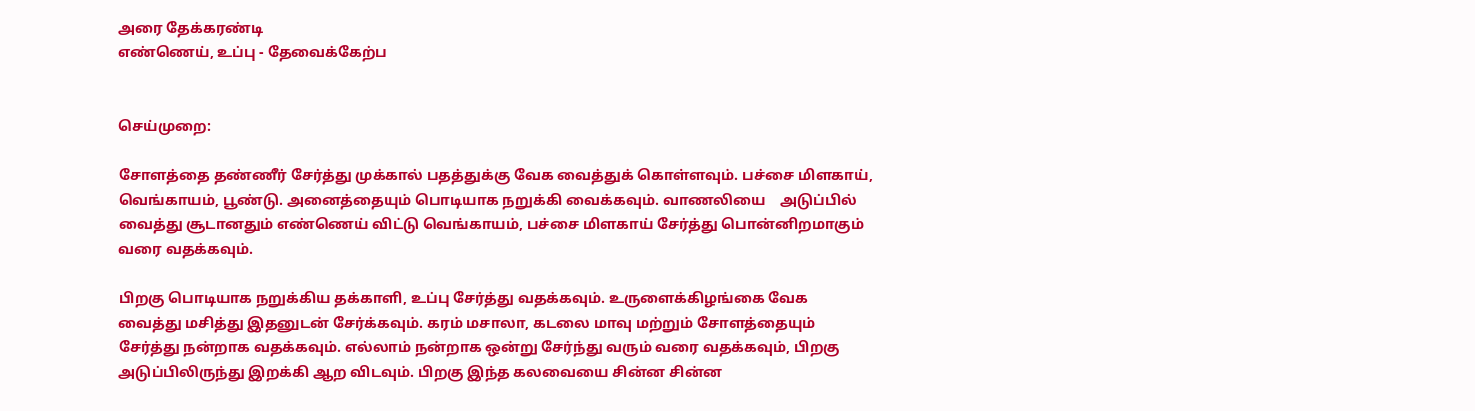அரை தேக்கரண்டி
எண்ணெய், உப்பு - தேவைக்கேற்ப


செய்முறை:

சோளத்தை தண்ணீர் சேர்த்து முக்கால் பதத்துக்கு வேக வைத்துக் கொள்ளவும். பச்சை மிளகாய், வெங்காயம், பூண்டு. அனைத்தையும் பொடியாக நறுக்கி வைக்கவும். வாணலியை    அடுப்பில் வைத்து சூடானதும் எண்ணெய் விட்டு வெங்காயம், பச்சை மிளகாய் சேர்த்து பொன்னிறமாகும் வரை வதக்கவும்.

பிறகு பொடியாக நறுக்கிய தக்காளி, உப்பு சேர்த்து வதக்கவும். உருளைக்கிழங்கை வேக வைத்து மசித்து இதனுடன் சேர்க்கவும். கரம் மசாலா, கடலை மாவு மற்றும் சோளத்தையும் சேர்த்து நன்றாக வதக்கவும். எல்லாம் நன்றாக ஒன்று சேர்ந்து வரும் வரை வதக்கவும், பிறகு அடுப்பிலிருந்து இறக்கி ஆற விடவும். பிறகு இந்த கலவையை சின்ன சின்ன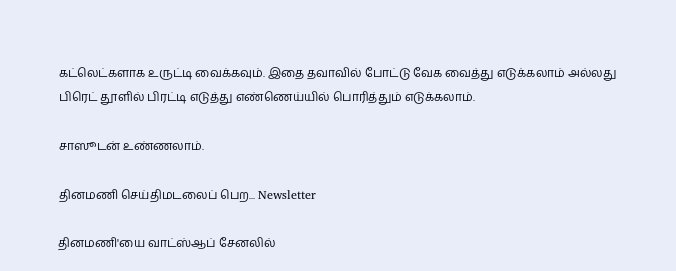கட்லெட்களாக உருட்டி வைக்கவும். இதை தவாவில் போட்டு வேக வைத்து எடுக்கலாம் அல்லது  பிரெட் தூளில் பிரட்டி எடுத்து எண்ணெய்யில் பொரித்தும் எடுக்கலாம்.

சாஸூடன் உண்ணலாம்.

தினமணி செய்திமடலைப் பெற... Newsletter

தினமணி'யை வாட்ஸ்ஆப் சேனலில்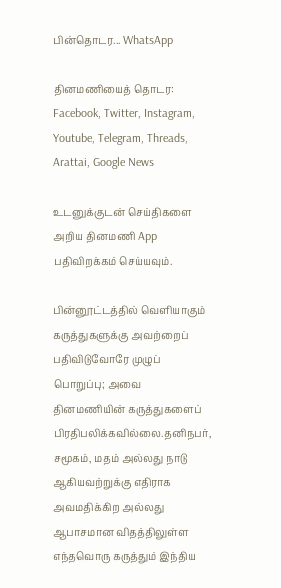பின்தொடர... WhatsApp

தினமணியைத் தொடர: Facebook, Twitter, Instagram, Youtube, Telegram, Threads, Arattai, Google News

உடனுக்குடன் செய்திகளை அறிய தினமணி App பதிவிறக்கம் செய்யவும்.

பின்னூட்டத்தில் வெளியாகும் கருத்துகளுக்கு அவற்றைப் பதிவிடுவோரே முழுப் பொறுப்பு; அவை தினமணியின் கருத்துகளைப் பிரதிபலிக்கவில்லை.தனிநபர், சமூகம், மதம் அல்லது நாடு ஆகியவற்றுக்கு எதிராக அவமதிக்கிற அல்லது ஆபாசமான விதத்திலுள்ள எந்தவொரு கருத்தும் இந்திய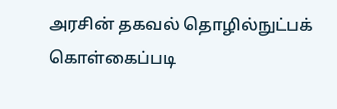அரசின் தகவல் தொழில்நுட்பக் கொள்கைப்படி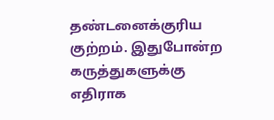தண்டனைக்குரிய குற்றம். இதுபோன்ற கருத்துகளுக்கு எதிராக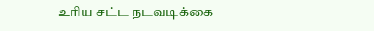உரிய சட்ட நடவடிக்கை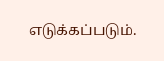எடுக்கப்படும்.